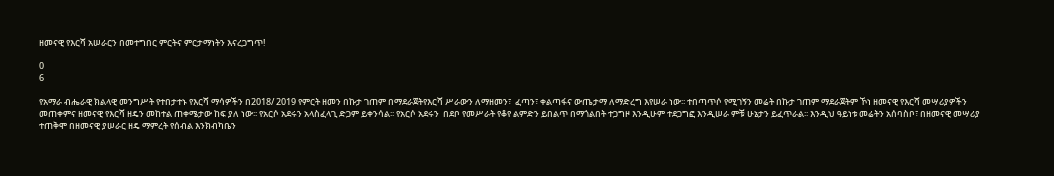ዘመናዊ የእርሻ አሠራርን በመተግበር ምርትና ምርታማነትን እናረጋግጥ!

0
6

የአማራ ብሔራዊ ክልላዊ መንግሥት የተበታተኑ የእርሻ ማሳዎችን በ2018/ 2019 የምርት ዘመን በኩታ ገጠም በማደራጀትየእርሻ ሥራውን ለማዘመን፣  ፈጣን፣ ቀልጣፋና ውጤታማ ለማድረግ እየሠራ ነው፡፡ ተበጣጥሶ የሚገኝን መሬት በኩታ ገጠም ማደራጀትም ኾነ ዘመናዊ የእርሻ መሣሪያዎችን መጠቀምና ዘመናዊ የእርሻ ዘዴን መከተል ጠቀሜታው ከፍ ያለ ነው፡፡ የአርሶ አደሩን አላስፈላጊ ድጋም ይቀንሳል፡፡ የአርሶ አደሩን  በደቦ የመሥራት የቆየ ልምድን ይበልጥ በማጎልበት ተጋግዞ እንዲሁም ተደጋግፎ እንዲሠራ ምቹ ሁኔታን ይፈጥራል፡፡ እንዲህ ዓይነቱ መሬትን አሰባስቦ፣ በዘመናዊ መሣሪያ ተጠቅሞ በዘመናዊ ያሠራር ዘዴ ማምረት የሰብል እንክብካቤን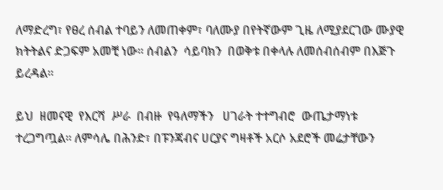ለማድረግ፣ የፀረ ሰብል ተባይን ለመጠቀም፣ ባለሙያ በየትኛውም ጊዜ ለሚያደርገው ሙያዊ ክትትልና ድጋፍም አመቺ ነው፡፡ ሰብልን  ሳይባክን  በወቅቱ በቀላሉ ለመሰብሰብም በእጅጉ ይረዳል፡፡

ይህ  ዘመናዊ  የእርሻ  ሥራ  በብዙ  የዓለማችን   ሀገራት ተተግብሮ  ውጤታማነቱ  ተረጋግጧል፡፡ ለምሳሌ በሕንድ፣ በፑንጃብና ሀርያና ግዛቶች አርሶ አደሮች መሬታቸውን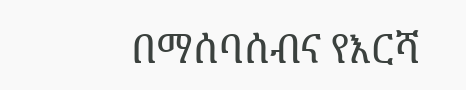በማሰባሰብና የእርሻ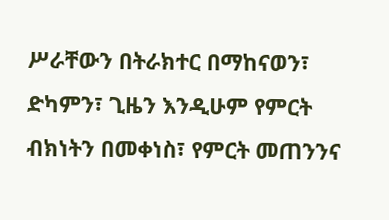ሥራቸውን በትራክተር በማከናወን፣ ድካምን፣ ጊዜን እንዲሁም የምርት ብክነትን በመቀነስ፣ የምርት መጠንንና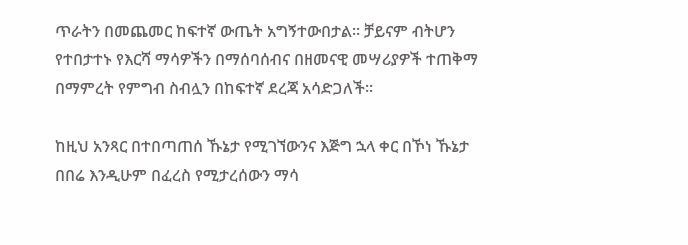ጥራትን በመጨመር ከፍተኛ ውጤት አግኝተውበታል፡፡ ቻይናም ብትሆን የተበታተኑ የእርሻ ማሳዎችን በማሰባሰብና በዘመናዊ መሣሪያዎች ተጠቅማ በማምረት የምግብ ስብሏን በከፍተኛ ደረጃ አሳድጋለች፡፡

ከዚህ አንጻር በተበጣጠሰ ኹኔታ የሚገኘውንና እጅግ ኋላ ቀር በኾነ ኹኔታ በበሬ እንዲሁም በፈረስ የሚታረሰውን ማሳ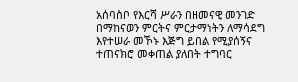አሰባስቦ የእርሻ ሥራን በዘመናዊ መንገድ በማከናወን ምርትና ምርታማነትን ለማሳደግ እየተሠራ መኾኑ እጅግ ይበል የሚያሰኝና ተጠናክሮ መቀጠል ያለበት ተግባር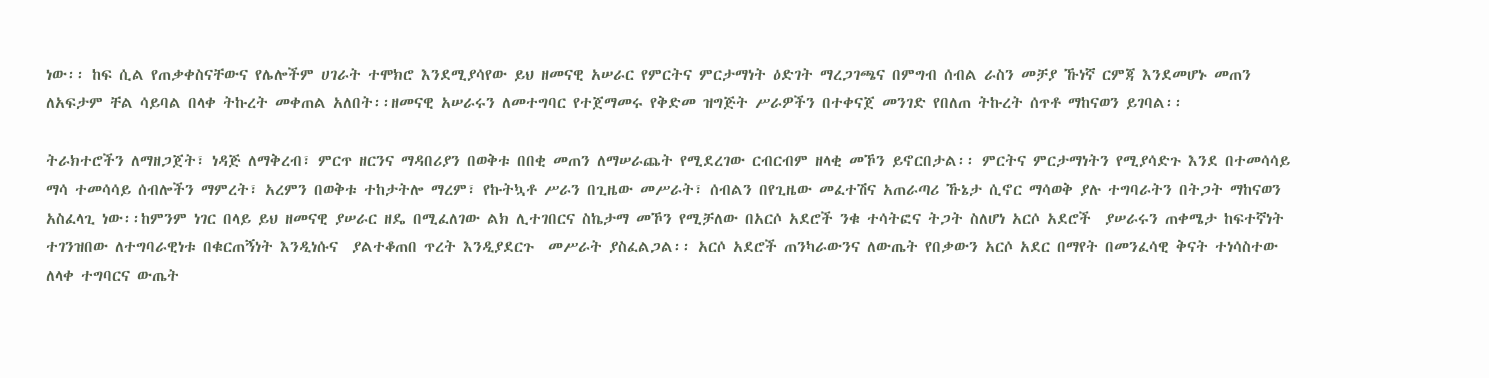ነው፡፡ ከፍ ሲል የጠቃቀስናቸውና የሌሎችም ሀገራት ተሞክሮ እንደሚያሳየው ይህ ዘመናዊ አሠራር የምርትና ምርታማነት ዕድገት ማረጋገጫና በምግብ ሰብል ራስን መቻያ ኹነኛ ርምጃ እንደመሆኑ መጠን ለአፍታም ቸል ሳይባል በላቀ ትኩረት መቀጠል አለበት፡፡ዘመናዊ አሠራሩን ለመተግባር የተጀማመሩ የቅድመ ዝግጅት ሥራዎችን በተቀናጀ መንገድ የበለጠ ትኩረት ሰጥቶ ማከናወን ይገባል፡፡

ትራክተሮችን ለማዘጋጀት፣ ነዳጅ ለማቅረብ፣ ምርጥ ዘርንና ማዳበሪያን በወቅቱ በበቂ መጠን ለማሠራጨት የሚደረገው ርብርብም ዘላቂ መኾን ይኖርበታል፡፡ ምርትና ምርታማነትን የሚያሳድጉ እንደ በተመሳሳይ ማሳ ተመሳሳይ ሰብሎችን ማምረት፣ አረምን በወቅቱ ተከታትሎ ማረም፣ የኩትኳቶ ሥራን በጊዜው መሥራት፣ ሰብልን በየጊዜው መፈተሽና አጠራጣሪ ኹኔታ ሲኖር ማሳወቅ ያሉ ተግባራትን በትጋት ማከናወን አስፈላጊ ነው፡፡ከምንም ነገር በላይ ይህ ዘመናዊ ያሠራር ዘዴ በሚፈለገው ልክ ሊተገበርና ስኬታማ መኾን የሚቻለው በአርሶ አደሮች ንቁ ተሳትፎና ትጋት ስለሆነ አርሶ አደሮች  ያሠራሩን ጠቀሜታ ከፍተኛነት ተገንዝበው ለተግባራዊነቱ በቁርጠኝነት እንዲነሱና  ያልተቆጠበ ጥረት እንዲያደርጉ  መሥራት ያስፈልጋል፡፡ አርሶ አደሮች ጠንካራውንና ለውጤት የበቃውን አርሶ አደር በማየት በመንፈሳዊ ቅናት ተነሳስተው ለላቀ ተግባርና ውጤት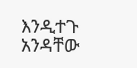እንዲተጉ አንዳቸው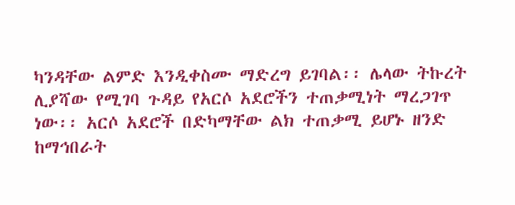ካንዳቸው ልምድ እንዲቀስሙ ማድረግ ይገባል፡፡ ሌላው ትኩረት ሊያሻው የሚገባ ጉዳይ የአርሶ አደሮችን ተጠቃሚነት ማረጋገጥ ነው፡፡ አርሶ አደሮች በድካማቸው ልክ ተጠቃሚ ይሆኑ ዘንድ ከማኅበራት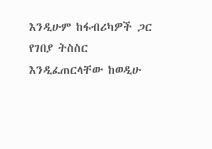እንዲሁም ከፋብሪካዎች ጋር የገበያ ትስስር እንዲፈጠርላቸው ከወዲሁ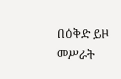በዕቅድ ይዞ መሥራት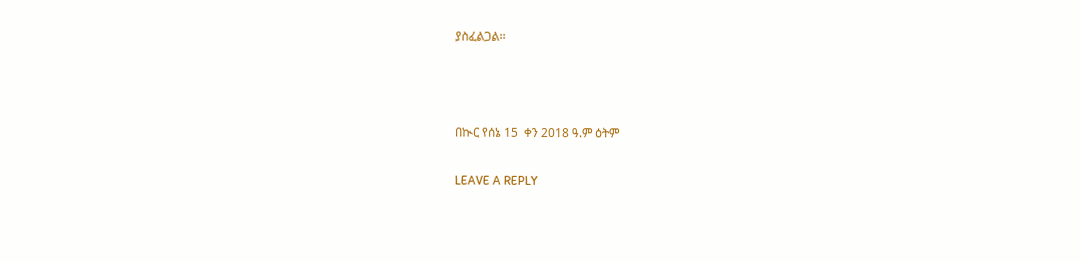ያስፈልጋል፡፡



በኲር የሰኔ 15  ቀን 2018 ዓ.ም ዕትም

LEAVE A REPLY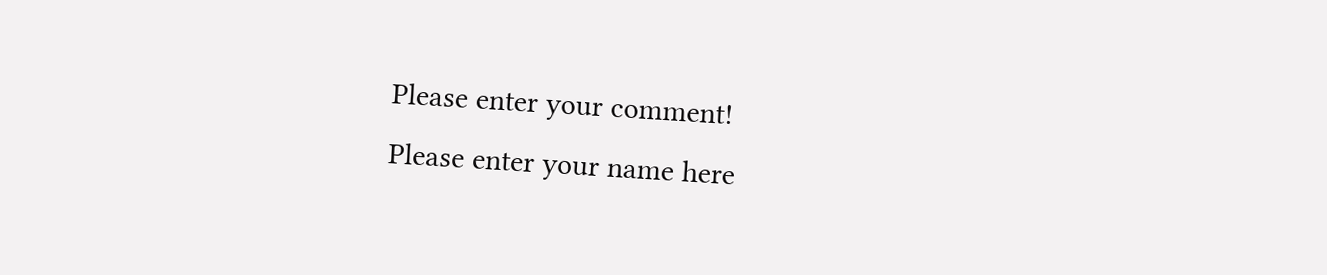Please enter your comment!
Please enter your name here